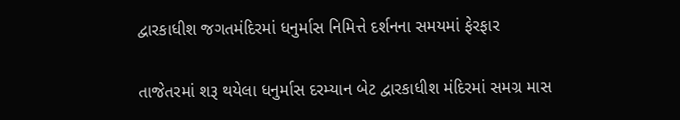દ્વારકાધીશ જગતમંદિરમાં ધનુર્માસ નિમિત્તે દર્શનના સમયમાં ફેરફાર

તાજેતરમાં શરૂ થયેલા ધનુર્માસ દરમ્યાન બેટ દ્વારકાધીશ મંદિરમાં સમગ્ર માસ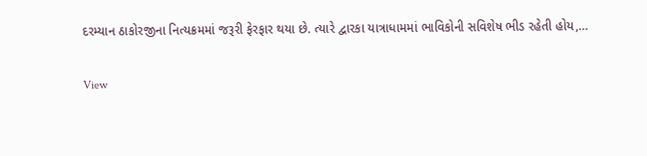દરમ્યાન ઠાકોરજીના નિત્યક્રમમાં જરૂરી ફેરફાર થયા છે. ત્યારે દ્વારકા યાત્રાધામમાં ભાવિકોની સવિશેષ ભીડ રહેતી હોય,…

View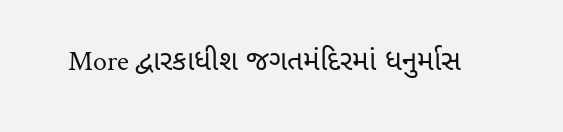More દ્વારકાધીશ જગતમંદિરમાં ધનુર્માસ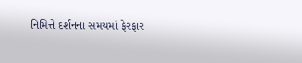નિમિત્તે દર્શનના સમયમાં ફેરફાર